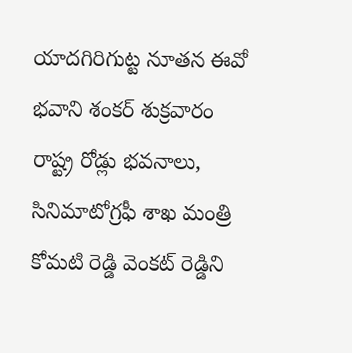యాదగిరిగుట్ట నూతన ఈవో భవాని శంకర్ శుక్రవారం రాష్ట్ర రోడ్లు భవనాలు, సినిమాటోగ్రఫీ శాఖ మంత్రి కోమటి రెడ్డి వెంకట్ రెడ్డిని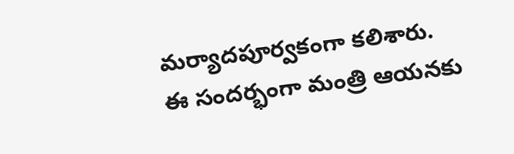మర్యాదపూర్వకంగా కలిశారు.
ఈ సందర్భంగా మంత్రి ఆయనకు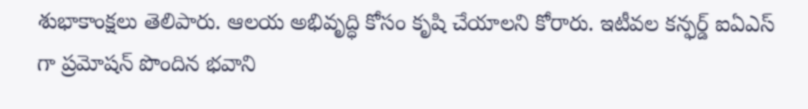శుభాకాంక్షలు తెలిపారు. ఆలయ అభివృద్ధి కోసం కృషి చేయాలని కోరారు. ఇటీవల కన్ఫర్డ్ ఐఏఎస్ గా ప్రమోషన్ పొందిన భవాని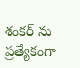శంకర్ ను ప్రత్యేకంగా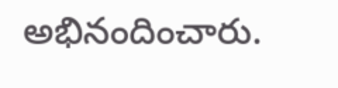అభినందించారు.